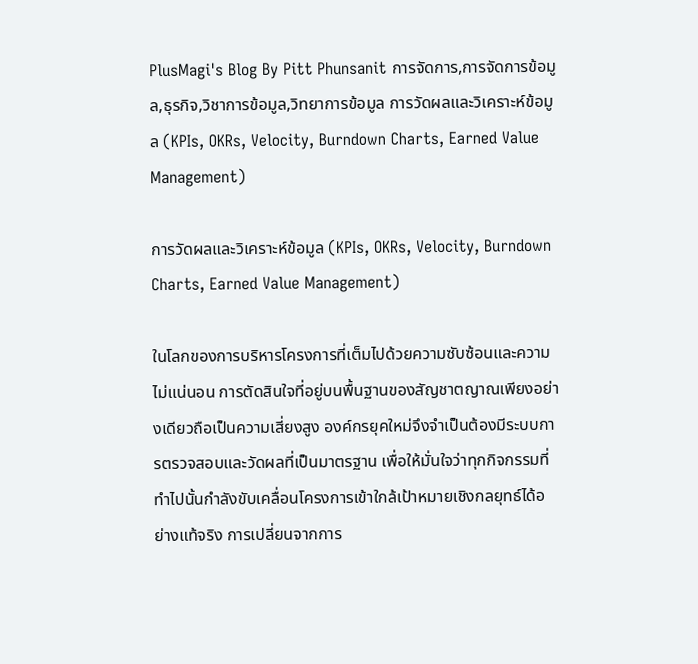PlusMagi's Blog By Pitt Phunsanit การจัดการ,การจัดการข้อมูล,ธุรกิจ,วิชาการข้อมูล,วิทยาการข้อมูล การวัดผลและวิเคราะห์ข้อมูล (KPIs, OKRs, Velocity, Burndown Charts, Earned Value Management)

การวัดผลและวิเคราะห์ข้อมูล (KPIs, OKRs, Velocity, Burndown Charts, Earned Value Management)

ในโลกของการบริหารโครงการที่เต็มไปด้วยความซับซ้อนและความไม่แน่นอน การตัดสินใจที่อยู่บนพื้นฐานของสัญชาตญาณเพียงอย่างเดียวถือเป็นความเสี่ยงสูง องค์กรยุคใหม่จึงจำเป็นต้องมีระบบการตรวจสอบและวัดผลที่เป็นมาตรฐาน เพื่อให้มั่นใจว่าทุกกิจกรรมที่ทำไปนั้นกำลังขับเคลื่อนโครงการเข้าใกล้เป้าหมายเชิงกลยุทธ์ได้อย่างแท้จริง การเปลี่ยนจากการ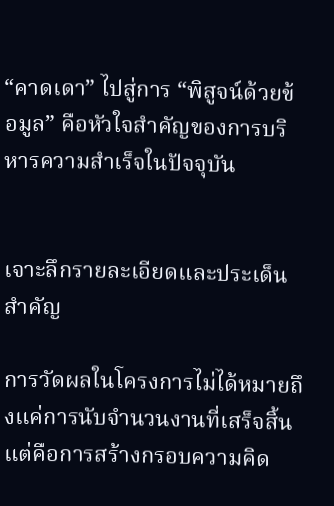“คาดเดา” ไปสู่การ “พิสูจน์ด้วยข้อมูล” คือหัวใจสำคัญของการบริหารความสำเร็จในปัจจุบัน


เจาะลึกรายละเอียดและประเด็นสำคัญ

การวัดผลในโครงการไม่ได้หมายถึงแค่การนับจำนวนงานที่เสร็จสิ้น แต่คือการสร้างกรอบความคิด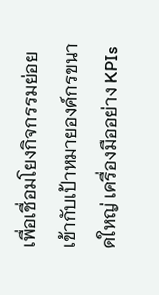เพื่อเชื่อมโยงกิจกรรมย่อยเข้ากับเป้าหมายองค์กรขนาดใหญ่ เครื่องมืออย่าง KPIs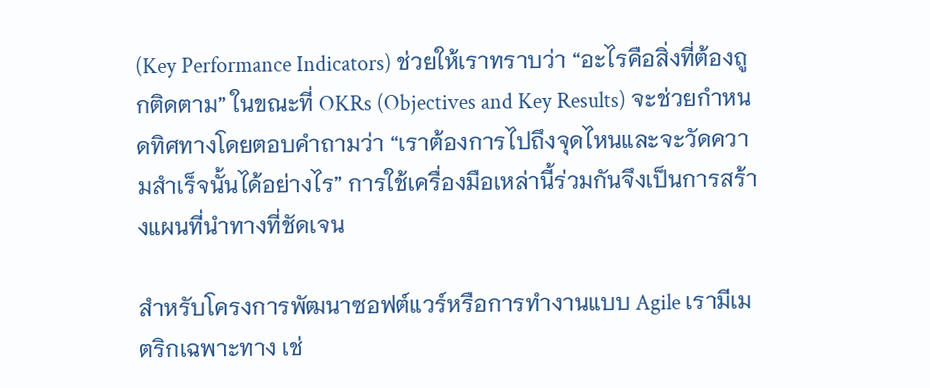(Key Performance Indicators) ช่วยให้เราทราบว่า “อะไรคือสิ่งที่ต้องถูกติดตาม” ในขณะที่ OKRs (Objectives and Key Results) จะช่วยกำหนดทิศทางโดยตอบคำถามว่า “เราต้องการไปถึงจุดไหนและจะวัดความสำเร็จนั้นได้อย่างไร” การใช้เครื่องมือเหล่านี้ร่วมกันจึงเป็นการสร้างแผนที่นำทางที่ชัดเจน

สำหรับโครงการพัฒนาซอฟต์แวร์หรือการทำงานแบบ Agile เรามีเมตริกเฉพาะทาง เช่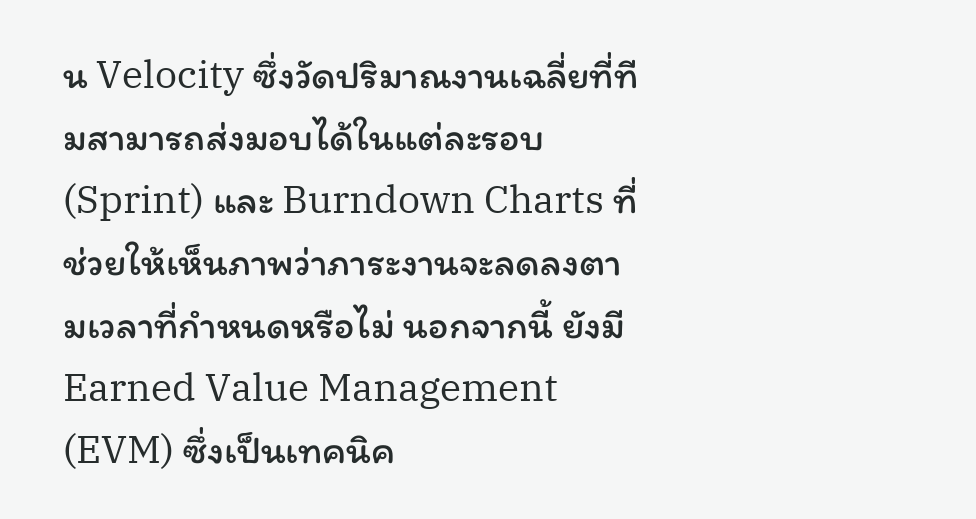น Velocity ซึ่งวัดปริมาณงานเฉลี่ยที่ทีมสามารถส่งมอบได้ในแต่ละรอบ (Sprint) และ Burndown Charts ที่ช่วยให้เห็นภาพว่าภาระงานจะลดลงตามเวลาที่กำหนดหรือไม่ นอกจากนี้ ยังมี Earned Value Management (EVM) ซึ่งเป็นเทคนิค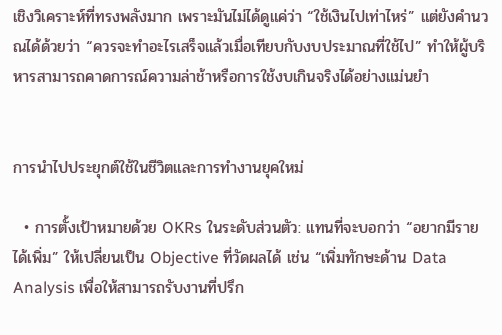เชิงวิเคราะห์ที่ทรงพลังมาก เพราะมันไม่ได้ดูแค่ว่า “ใช้เงินไปเท่าไหร่” แต่ยังคำนวณได้ด้วยว่า “ควรจะทำอะไรเสร็จแล้วเมื่อเทียบกับงบประมาณที่ใช้ไป” ทำให้ผู้บริหารสามารถคาดการณ์ความล่าช้าหรือการใช้งบเกินจริงได้อย่างแม่นยำ


การนำไปประยุกต์ใช้ในชีวิตและการทำงานยุคใหม่

  • การตั้งเป้าหมายด้วย OKRs ในระดับส่วนตัว: แทนที่จะบอกว่า “อยากมีรายได้เพิ่ม” ให้เปลี่ยนเป็น Objective ที่วัดผลได้ เช่น “เพิ่มทักษะด้าน Data Analysis เพื่อให้สามารถรับงานที่ปรึก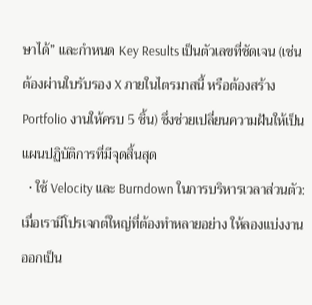ษาได้” และกำหนด Key Results เป็นตัวเลขที่ชัดเจน (เช่น ต้องผ่านใบรับรอง X ภายในไตรมาสนี้ หรือต้องสร้าง Portfolio งานให้ครบ 5 ชิ้น) ซึ่งช่วยเปลี่ยนความฝันให้เป็นแผนปฏิบัติการที่มีจุดสิ้นสุด
  • ใช้ Velocity และ Burndown ในการบริหารเวลาส่วนตัว: เมื่อเรามีโปรเจกต์ใหญ่ที่ต้องทำหลายอย่าง ให้ลองแบ่งงานออกเป็น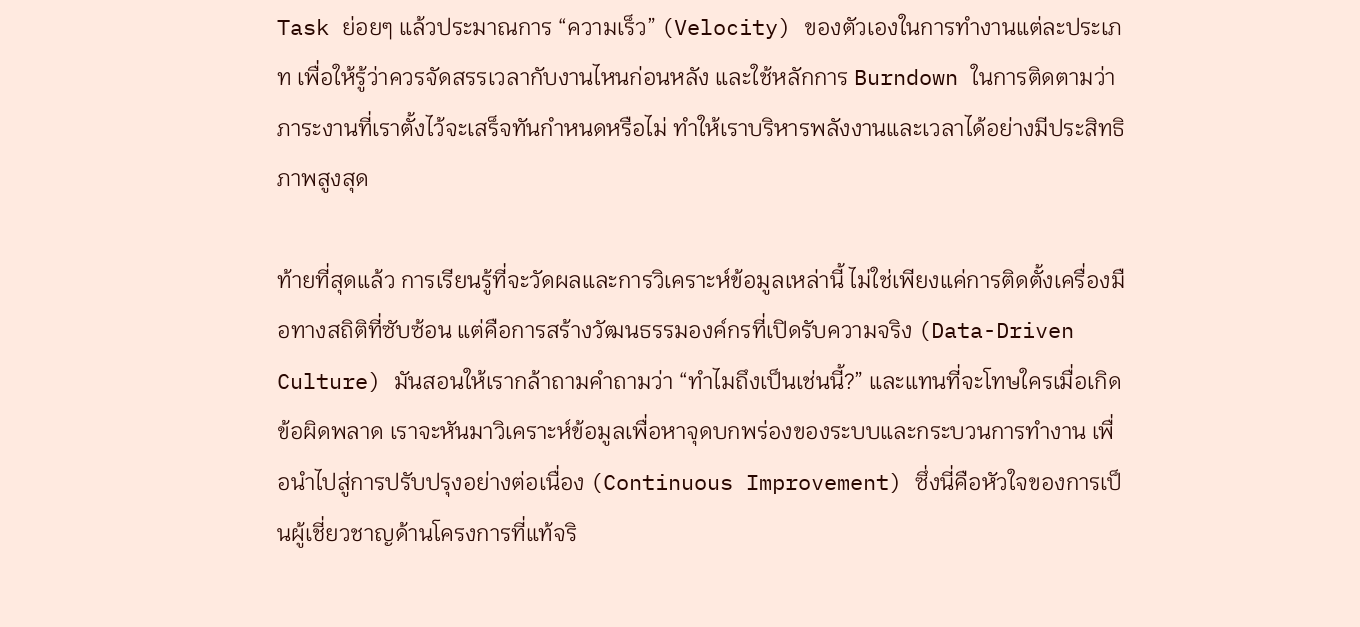Task ย่อยๆ แล้วประมาณการ “ความเร็ว” (Velocity) ของตัวเองในการทำงานแต่ละประเภท เพื่อให้รู้ว่าควรจัดสรรเวลากับงานไหนก่อนหลัง และใช้หลักการ Burndown ในการติดตามว่าภาระงานที่เราตั้งไว้จะเสร็จทันกำหนดหรือไม่ ทำให้เราบริหารพลังงานและเวลาได้อย่างมีประสิทธิภาพสูงสุด

ท้ายที่สุดแล้ว การเรียนรู้ที่จะวัดผลและการวิเคราะห์ข้อมูลเหล่านี้ ไม่ใช่เพียงแค่การติดตั้งเครื่องมือทางสถิติที่ซับซ้อน แต่คือการสร้างวัฒนธรรมองค์กรที่เปิดรับความจริง (Data-Driven Culture) มันสอนให้เรากล้าถามคำถามว่า “ทำไมถึงเป็นเช่นนี้?” และแทนที่จะโทษใครเมื่อเกิดข้อผิดพลาด เราจะหันมาวิเคราะห์ข้อมูลเพื่อหาจุดบกพร่องของระบบและกระบวนการทำงาน เพื่อนำไปสู่การปรับปรุงอย่างต่อเนื่อง (Continuous Improvement) ซึ่งนี่คือหัวใจของการเป็นผู้เชี่ยวชาญด้านโครงการที่แท้จริ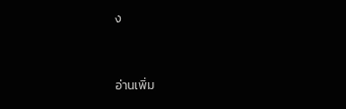ง


อ่านเพิ่ม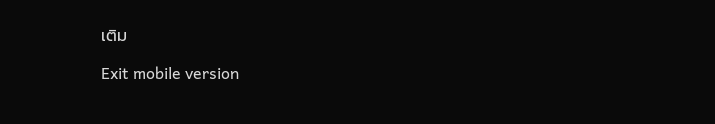เติม

Exit mobile version